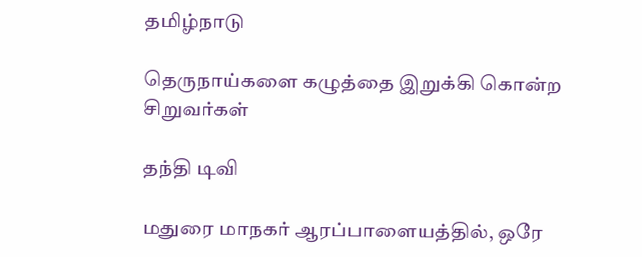தமிழ்நாடு

தெருநாய்களை கழுத்தை இறுக்கி கொன்ற சிறுவர்கள்

தந்தி டிவி

மதுரை மாநகர் ஆரப்பாளையத்தில், ஒரே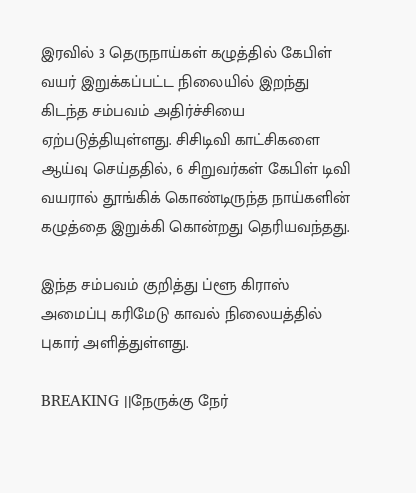இரவில் 3 தெருநாய்கள் கழுத்தில் கேபிள் வயர் இறுக்கப்பட்ட நிலையில் இறந்து கிடந்த சம்பவம் அதிர்ச்சியை ஏற்படுத்தியுள்ளது. சிசிடிவி காட்சிகளை ஆய்வு செய்ததில், 6 சிறுவர்கள் கேபிள் டிவி வயரால் தூங்கிக் கொண்டிருந்த நாய்களின் கழுத்தை இறுக்கி கொன்றது தெரியவந்தது.

இந்த சம்பவம் குறித்து ப்ளூ கிராஸ் அமைப்பு கரிமேடு காவல் நிலையத்தில் புகார் அளித்துள்ளது.

BREAKING ||நேருக்கு நேர்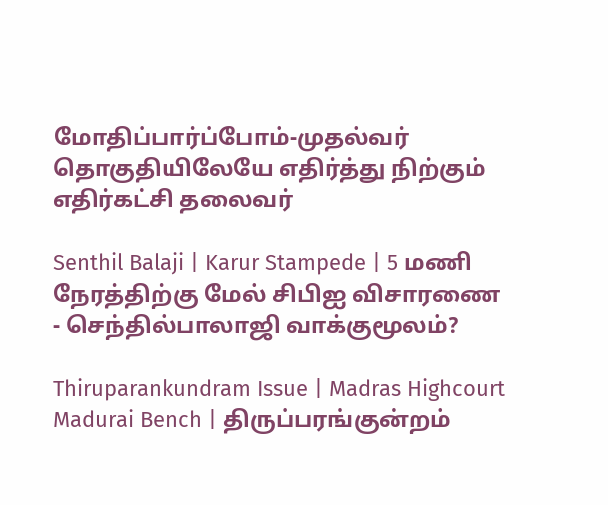மோதிப்பார்ப்போம்-முதல்வர் தொகுதியிலேயே எதிர்த்து நிற்கும் எதிர்கட்சி தலைவர்

Senthil Balaji | Karur Stampede | 5 மணி நேரத்திற்கு மேல் சிபிஐ விசாரணை - செந்தில்பாலாஜி வாக்குமூலம்?

Thiruparankundram Issue | Madras Highcourt Madurai Bench | திருப்பரங்குன்றம்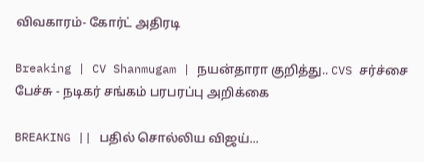விவகாரம்- கோர்ட் அதிரடி

Breaking | CV Shanmugam | நயன்தாரா குறித்து.. CVS சர்ச்சை பேச்சு - நடிகர் சங்கம் பரபரப்பு அறிக்கை

BREAKING || பதில் சொல்லிய விஜய்...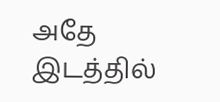அதே இடத்தில்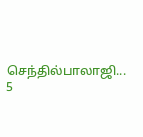செந்தில்பாலாஜி... 5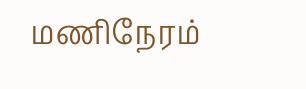மணிநேரம்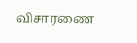விசாரணை